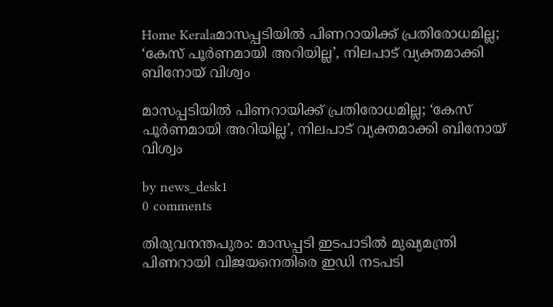Home Keralaമാസപ്പടിയിൽ പിണറായിക്ക് പ്രതിരോധമില്ല; ‘കേസ് പൂർണമായി അറിയില്ല’, നിലപാട് വ്യക്തമാക്കി ബിനോയ് വിശ്വം

മാസപ്പടിയിൽ പിണറായിക്ക് പ്രതിരോധമില്ല; ‘കേസ് പൂർണമായി അറിയില്ല’, നിലപാട് വ്യക്തമാക്കി ബിനോയ് വിശ്വം

by news_desk1
0 comments

തിരുവനന്തപുരം: മാസപ്പടി ഇടപാടിൽ മുഖ്യമന്ത്രി പിണറായി വിജയനെതിരെ ഇഡി നടപടി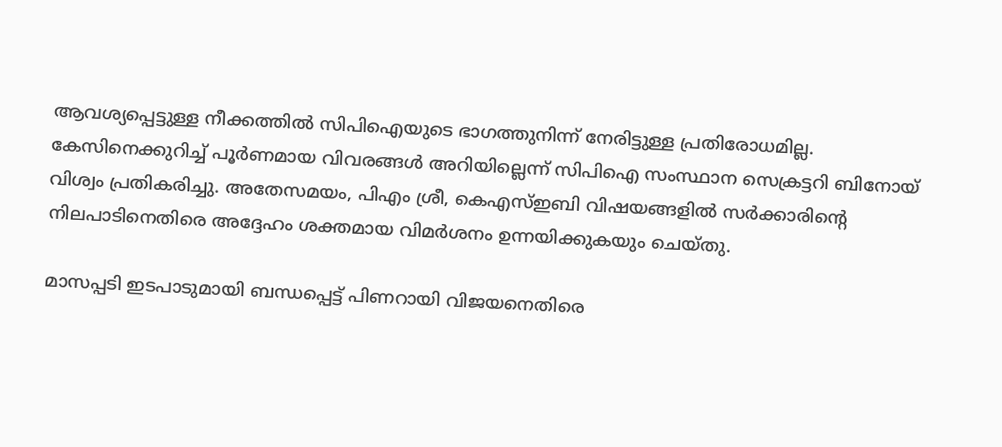ആവശ്യപ്പെട്ടുള്ള നീക്കത്തിൽ സിപിഐയുടെ ഭാഗത്തുനിന്ന് നേരിട്ടുള്ള പ്രതിരോധമില്ല. കേസിനെക്കുറിച്ച് പൂർണമായ വിവരങ്ങൾ അറിയില്ലെന്ന് സിപിഐ സംസ്ഥാന സെക്രട്ടറി ബിനോയ് വിശ്വം പ്രതികരിച്ചു. അതേസമയം, പിഎം ശ്രീ, കെഎസ്ഇബി വിഷയങ്ങളിൽ സർക്കാരിന്റെ നിലപാടിനെതിരെ അദ്ദേഹം ശക്തമായ വിമർശനം ഉന്നയിക്കുകയും ചെയ്തു.

മാസപ്പടി ഇടപാടുമായി ബന്ധപ്പെട്ട് പിണറായി വിജയനെതിരെ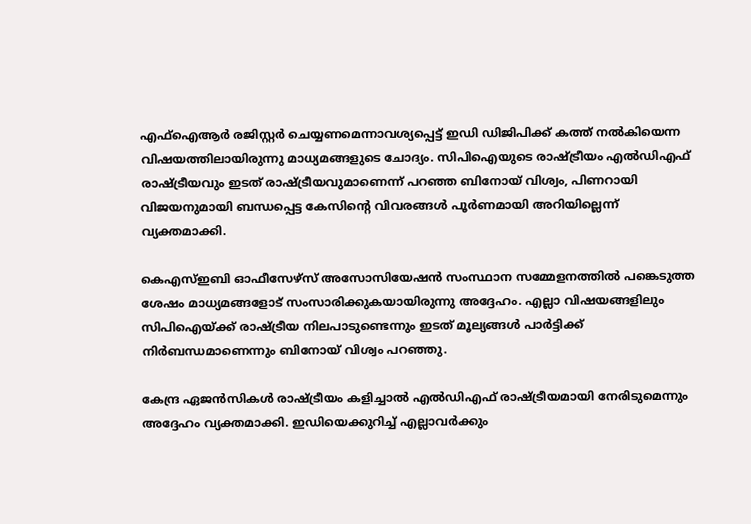എഫ്ഐആർ രജിസ്റ്റർ ചെയ്യണമെന്നാവശ്യപ്പെട്ട് ഇഡി ഡിജിപിക്ക് കത്ത് നൽകിയെന്ന വിഷയത്തിലായിരുന്നു മാധ്യമങ്ങളുടെ ചോദ്യം. സിപിഐയുടെ രാഷ്ട്രീയം എൽഡിഎഫ് രാഷ്ട്രീയവും ഇടത് രാഷ്ട്രീയവുമാണെന്ന് പറഞ്ഞ ബിനോയ് വിശ്വം, പിണറായി വിജയനുമായി ബന്ധപ്പെട്ട കേസിന്റെ വിവരങ്ങൾ പൂർണമായി അറിയില്ലെന്ന് വ്യക്തമാക്കി.

കെഎസ്ഇബി ഓഫീസേഴ്‌സ് അസോസിയേഷൻ സംസ്ഥാന സമ്മേളനത്തിൽ പങ്കെടുത്ത ശേഷം മാധ്യമങ്ങളോട് സംസാരിക്കുകയായിരുന്നു അദ്ദേഹം. എല്ലാ വിഷയങ്ങളിലും സിപിഐയ്ക്ക് രാഷ്ട്രീയ നിലപാടുണ്ടെന്നും ഇടത് മൂല്യങ്ങൾ പാർട്ടിക്ക് നിർബന്ധമാണെന്നും ബിനോയ് വിശ്വം പറഞ്ഞു.

കേന്ദ്ര ഏജൻസികൾ രാഷ്ട്രീയം കളിച്ചാൽ എൽഡിഎഫ് രാഷ്ട്രീയമായി നേരിടുമെന്നും അദ്ദേഹം വ്യക്തമാക്കി. ഇഡിയെക്കുറിച്ച് എല്ലാവർക്കും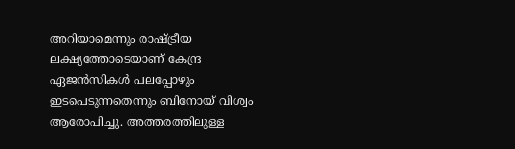അറിയാമെന്നും രാഷ്ട്രീയ ലക്ഷ്യത്തോടെയാണ് കേന്ദ്ര ഏജൻസികൾ പലപ്പോഴും ഇടപെടുന്നതെന്നും ബിനോയ് വിശ്വം ആരോപിച്ചു. അത്തരത്തിലുള്ള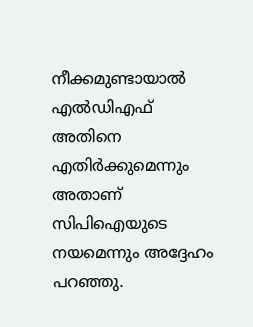നീക്കമുണ്ടായാൽ എൽഡിഎഫ് അതിനെ എതിർക്കുമെന്നും അതാണ് സിപിഐയുടെ നയമെന്നും അദ്ദേഹം പറഞ്ഞു.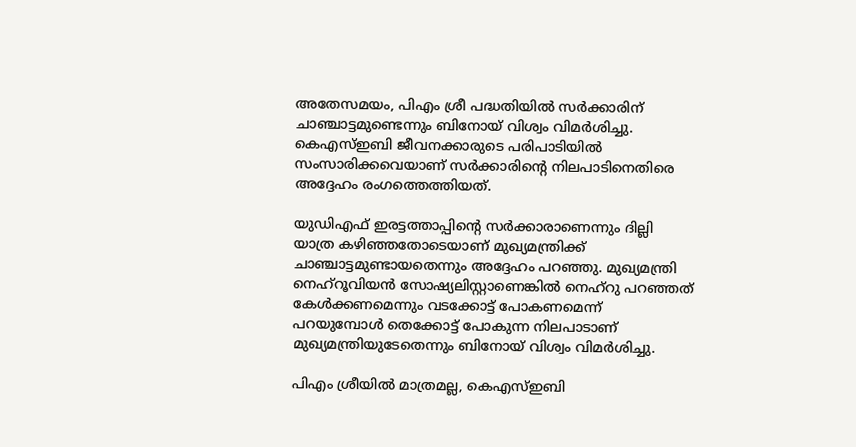അതേസമയം, പിഎം ശ്രീ പദ്ധതിയിൽ സർക്കാരിന് ചാഞ്ചാട്ടമുണ്ടെന്നും ബിനോയ് വിശ്വം വിമർശിച്ചു. കെഎസ്ഇബി ജീവനക്കാരുടെ പരിപാടിയിൽ സംസാരിക്കവെയാണ് സർക്കാരിന്റെ നിലപാടിനെതിരെ അദ്ദേഹം രംഗത്തെത്തിയത്.

യുഡിഎഫ് ഇരട്ടത്താപ്പിന്റെ സർക്കാരാണെന്നും ദില്ലി യാത്ര കഴിഞ്ഞതോടെയാണ് മുഖ്യമന്ത്രിക്ക് ചാഞ്ചാട്ടമുണ്ടായതെന്നും അദ്ദേഹം പറഞ്ഞു. മുഖ്യമന്ത്രി നെഹ്റൂവിയൻ സോഷ്യലിസ്റ്റാണെങ്കിൽ നെഹ്റു പറഞ്ഞത് കേൾക്കണമെന്നും വടക്കോട്ട് പോകണമെന്ന് പറയുമ്പോൾ തെക്കോട്ട് പോകുന്ന നിലപാടാണ് മുഖ്യമന്ത്രിയുടേതെന്നും ബിനോയ് വിശ്വം വിമർശിച്ചു.

പിഎം ശ്രീയിൽ മാത്രമല്ല, കെഎസ്ഇബി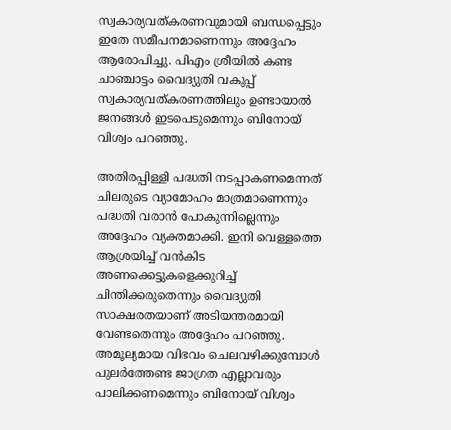സ്വകാര്യവത്കരണവുമായി ബന്ധപ്പെട്ടും ഇതേ സമീപനമാണെന്നും അദ്ദേഹം ആരോപിച്ചു. പിഎം ശ്രീയിൽ കണ്ട ചാഞ്ചാട്ടം വൈദ്യുതി വകുപ്പ് സ്വകാര്യവത്കരണത്തിലും ഉണ്ടായാൽ ജനങ്ങൾ ഇടപെടുമെന്നും ബിനോയ് വിശ്വം പറഞ്ഞു.

അതിരപ്പിള്ളി പദ്ധതി നടപ്പാകണമെന്നത് ചിലരുടെ വ്യാമോഹം മാത്രമാണെന്നും പദ്ധതി വരാൻ പോകുന്നില്ലെന്നും അദ്ദേഹം വ്യക്തമാക്കി. ഇനി വെള്ളത്തെ ആശ്രയിച്ച് വൻകിട അണക്കെട്ടുകളെക്കുറിച്ച് ചിന്തിക്കരുതെന്നും വൈദ്യുതി സാക്ഷരതയാണ് അടിയന്തരമായി വേണ്ടതെന്നും അദ്ദേഹം പറഞ്ഞു. അമൂല്യമായ വിഭവം ചെലവഴിക്കുമ്പോൾ പുലർത്തേണ്ട ജാഗ്രത എല്ലാവരും പാലിക്കണമെന്നും ബിനോയ് വിശ്വം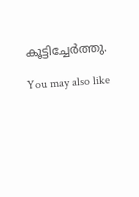കൂട്ടിച്ചേർത്തു.

You may also like